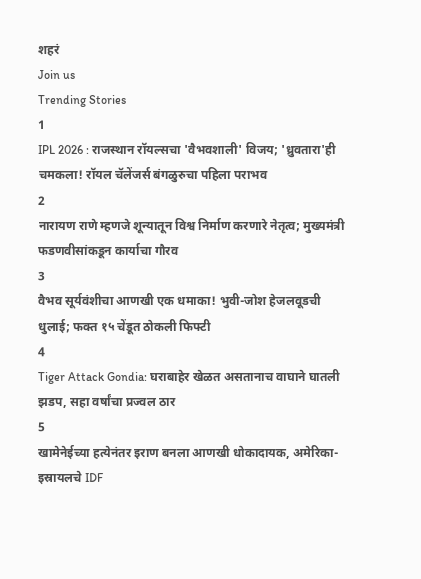शहरं
Join us
Trending Stories
1
IPL 2026 : राजस्थान रॉयल्सचा 'वैभवशाली' विजय; 'ध्रुवतारा'ही चमकला! रॉयल चॅलेंजर्स बंगळुरुचा पहिला पराभव
2
नारायण राणे म्हणजे शून्यातून विश्व निर्माण करणारे नेतृत्व; मुख्यमंत्री फडणवीसांकडून कार्याचा गौरव
3
वैभव सूर्यवंशीचा आणखी एक धमाका! भुवी-जोश हेजलवूडची धुलाई; फक्त १५ चेंडूत ठोकली फिफ्टी
4
Tiger Attack Gondia: घराबाहेर खेळत असतानाच वाघाने घातली झडप, सहा वर्षांचा प्रज्वल ठार
5
खामेनेईच्या हत्येनंतर इराण बनला आणखी धोकादायक, अमेरिका-इस्रायलचे IDF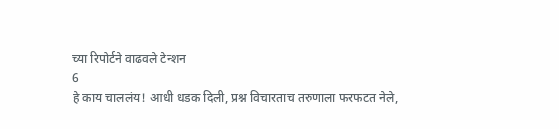च्या रिपोर्टने वाढवले टेन्शन
6
हे काय चाललंय! आधी धडक दिली, प्रश्न विचारताच तरुणाला फरफटत नेले,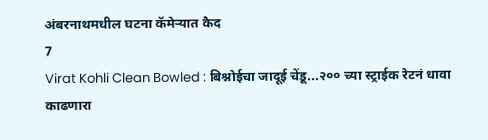अंबरनाथमधील घटना कॅमेऱ्यात कैद
7
Virat Kohli Clean Bowled : बिश्नोईचा जादूई चेंडू...२०० च्या स्ट्राईक रेटनं धावा काढणारा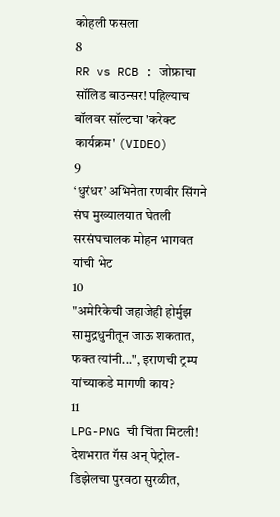कोहली फसला
8
RR vs RCB : जोफ्राचा सॉलिड बाउन्सर! पहिल्याच बॉलवर सॉल्टचा 'करेक्ट कार्यक्रम' (VIDEO)
9
‘धुरंधर’ अभिनेता रणवीर सिंगने संघ मुख्यालयात घेतली सरसंघचालक मोहन भागवत यांची भेट
10
"अमेरिकेची जहाजेही होर्मुझ सामुद्रधुनीतून जाऊ शकतात, फक्त त्यांनी...", इराणची ट्रम्प यांच्याकडे मागणी काय?
11
LPG-PNG ची चिंता मिटली! देशभरात गॅस अन् पेट्रोल-डिझेलचा पुरवठा सुरळीत,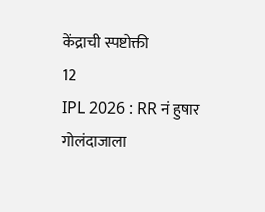केंद्राची स्पष्टोक्ती
12
IPL 2026 : RR नं हुषार गोलंदाजाला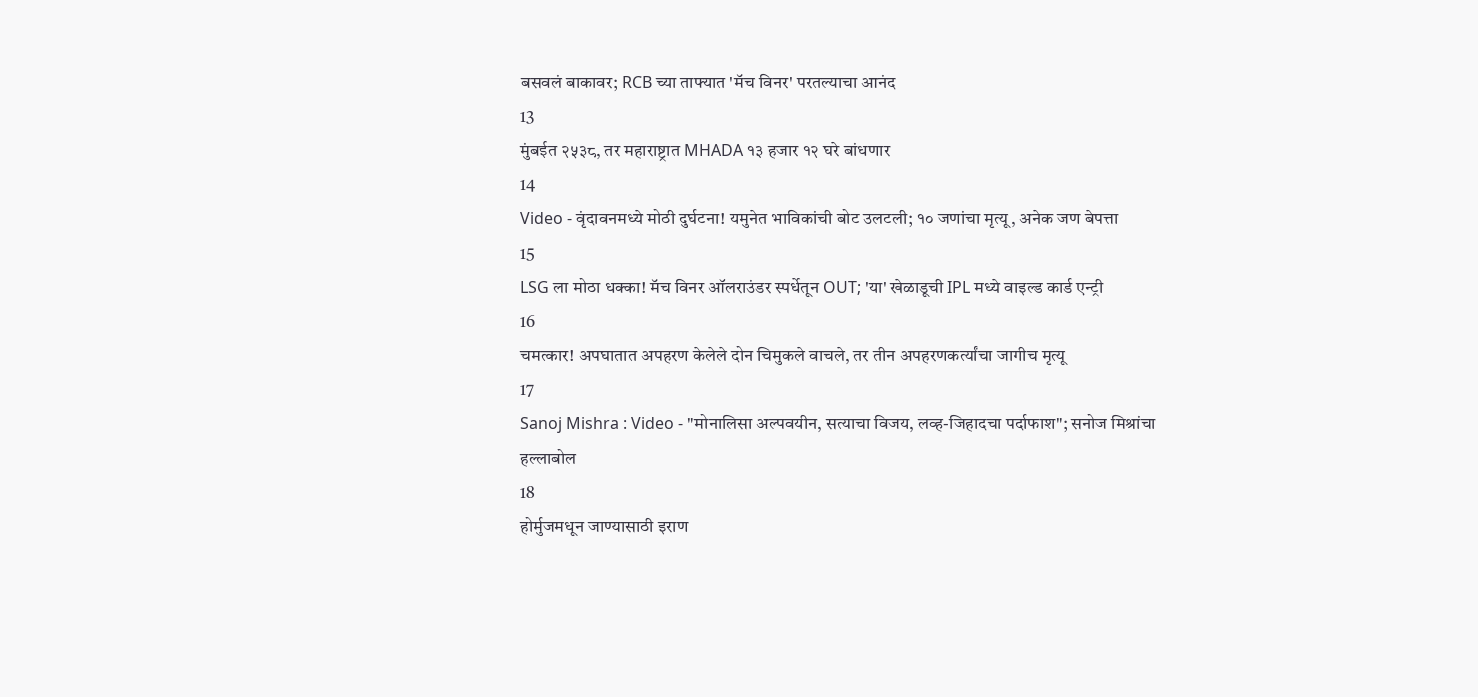बसवलं बाकावर; RCB च्या ताफ्यात 'मॅच विनर' परतल्याचा आनंद
13
मुंबईत २५३८, तर महाराष्ट्रात MHADA १३ हजार १२ घरे बांधणार
14
Video - वृंदावनमध्ये मोठी दुर्घटना! यमुनेत भाविकांची बोट उलटली; १० जणांचा मृत्यू, अनेक जण बेपत्ता
15
LSG ला मोठा धक्का! मॅच विनर ऑलराउंडर स्पर्धेतून OUT; 'या' खेळाडूची IPL मध्ये वाइल्ड कार्ड एन्ट्री
16
चमत्कार! अपघातात अपहरण केलेले दोन चिमुकले वाचले, तर तीन अपहरणकर्त्यांचा जागीच मृत्यू
17
Sanoj Mishra : Video - "मोनालिसा अल्पवयीन, सत्याचा विजय, लव्ह-जिहादचा पर्दाफाश"; सनोज मिश्रांचा हल्लाबोल
18
होर्मुजमधून जाण्यासाठी इराण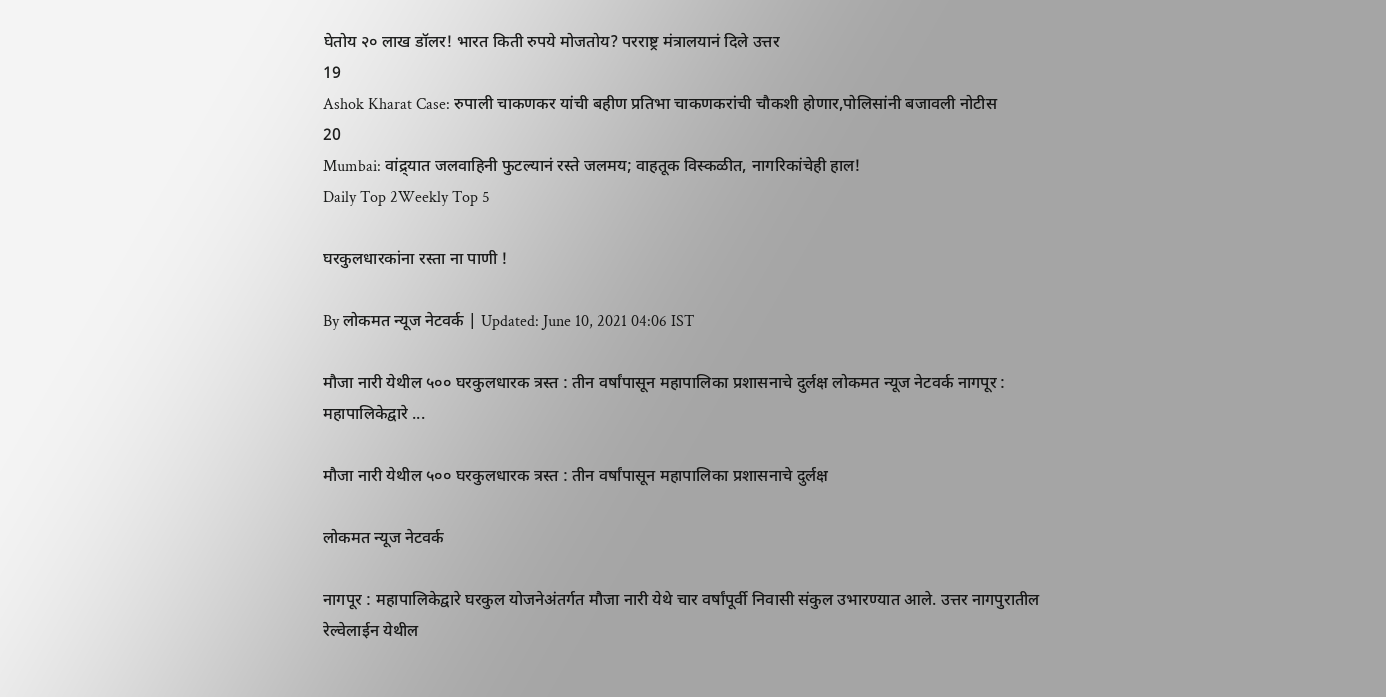घेतोय २० लाख डॉलर! भारत किती रुपये मोजतोय? परराष्ट्र मंत्रालयानं दिले उत्तर
19
Ashok Kharat Case: रुपाली चाकणकर यांची बहीण प्रतिभा चाकणकरांची चौकशी होणार,पोलिसांनी बजावली नोटीस
20
Mumbai: वांद्र्यात जलवाहिनी फुटल्यानं रस्ते जलमय; वाहतूक विस्कळीत, नागरिकांचेही हाल!
Daily Top 2Weekly Top 5

घरकुलधारकांना रस्ता ना पाणी !

By लोकमत न्यूज नेटवर्क | Updated: June 10, 2021 04:06 IST

मौजा नारी येथील ५०० घरकुलधारक त्रस्त : तीन वर्षांपासून महापालिका प्रशासनाचे दुर्लक्ष लोकमत न्यूज नेटवर्क नागपूर : महापालिकेद्वारे ...

मौजा नारी येथील ५०० घरकुलधारक त्रस्त : तीन वर्षांपासून महापालिका प्रशासनाचे दुर्लक्ष

लोकमत न्यूज नेटवर्क

नागपूर : महापालिकेद्वारे घरकुल योजनेअंतर्गत मौजा नारी येथे चार वर्षांपूर्वी निवासी संकुल उभारण्यात आले. उत्तर नागपुरातील रेल्वेलाईन येथील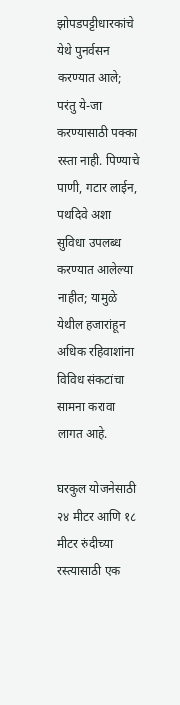झोपडपट्टीधारकांचे येथे पुनर्वसन करण्यात आले; परंतु ये-जा करण्यासाठी पक्का रस्ता नाही. पिण्याचे पाणी, गटार लाईन, पथदिवे अशा सुविधा उपलब्ध करण्यात आलेल्या नाहीत; यामुळे येथील हजारांहून अधिक रहिवाशांना विविध संकटांचा सामना करावा लागत आहे.

घरकुल योजनेसाठी २४ मीटर आणि १८ मीटर रुंदीच्या रस्त्यासाठी एक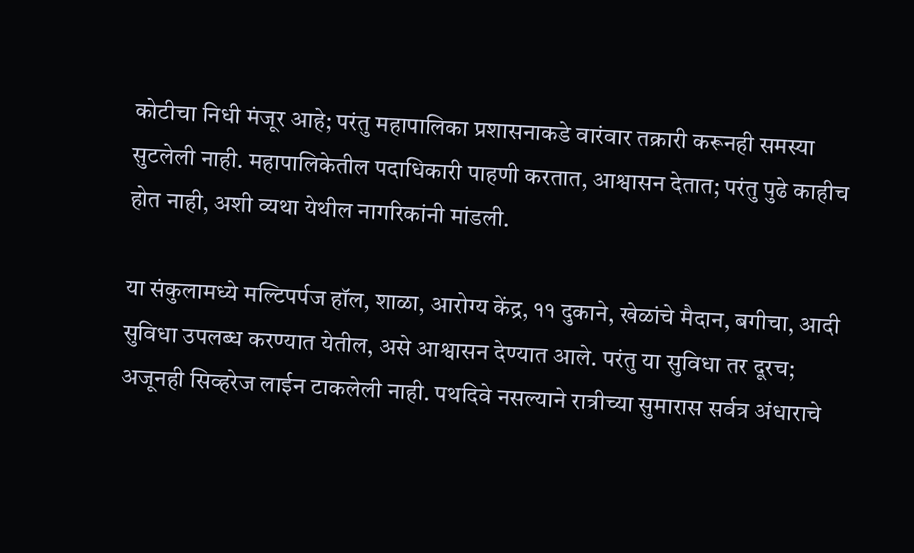कोटीचा निधी मंजूर आहे; परंतु महापालिका प्रशासनाकडे वारंवार तक्रारी करूनही समस्या सुटलेली नाही. महापालिकेतील पदाधिकारी पाहणी करतात, आश्वासन देतात; परंतु पुढे काहीच होत नाही, अशी व्यथा येथील नागरिकांनी मांडली.

या संकुलामध्ये मल्टिपर्पज हॉल, शाळा, आरोग्य केंद्र, ११ दुकाने, खेळांचे मैदान, बगीचा, आदी सुविधा उपलब्ध करण्यात येतील, असे आश्वासन देण्यात आले. परंतु या सुविधा तर दूरच; अजूनही सिव्हरेज लाईन टाकलेली नाही. पथदिवे नसल्याने रात्रीच्या सुमारास सर्वत्र अंधाराचे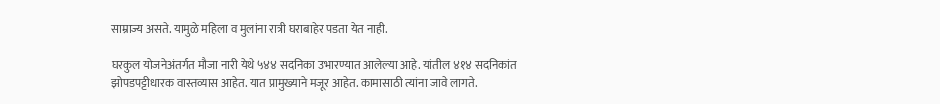साम्राज्य असते. यामुळे महिला व मुलांना रात्री घराबाहेर पडता येत नाही.

घरकुल योजनेअंतर्गत मौजा नारी येथे ५४४ सदनिका उभारण्यात आलेल्या आहे. यांतील ४१४ सदनिकांत झोपडपट्टीधारक वास्तव्यास आहेत. यात प्रामुख्याने मजूर आहेत. कामासाठी त्यांना जावे लागते.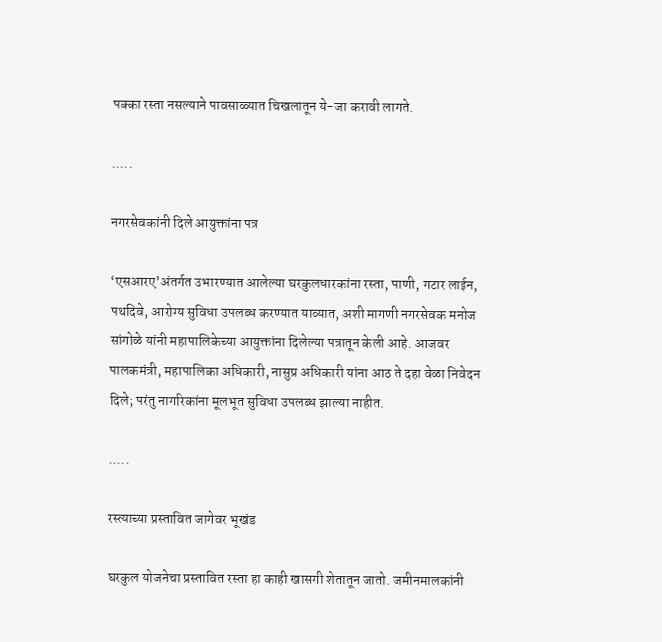पक्का रस्ता नसल्याने पावसाळ्यात चिखलातून ये-जा करावी लागते.

.....

नगरसेवकांनी दिले आयुक्तांना पत्र

‘एसआरए’अंतर्गत उभारण्यात आलेल्या घरकुलधारकांना रस्ता, पाणी, गटार लाईन, पथदिवे, आरोग्य सुविधा उपलब्ध करण्यात याव्यात, अशी मागणी नगरसेवक मनोज सांगोळे यांनी महापालिकेच्या आयुक्तांना दिलेल्या पत्रातून केली आहे. आजवर पालकमंत्री, महापालिका अधिकारी, नासुप्र अधिकारी यांना आठ ते दहा वेळा निवेदन दिले; परंतु नागरिकांना मूलभूत सुविधा उपलब्ध झाल्या नाहीत.

.....

रस्त्याच्या प्रस्तावित जागेवर भूखंड

घरकुल योजनेचा प्रस्तावित रस्ता हा काही खासगी शेतातून जातो. जमीनमालकांनी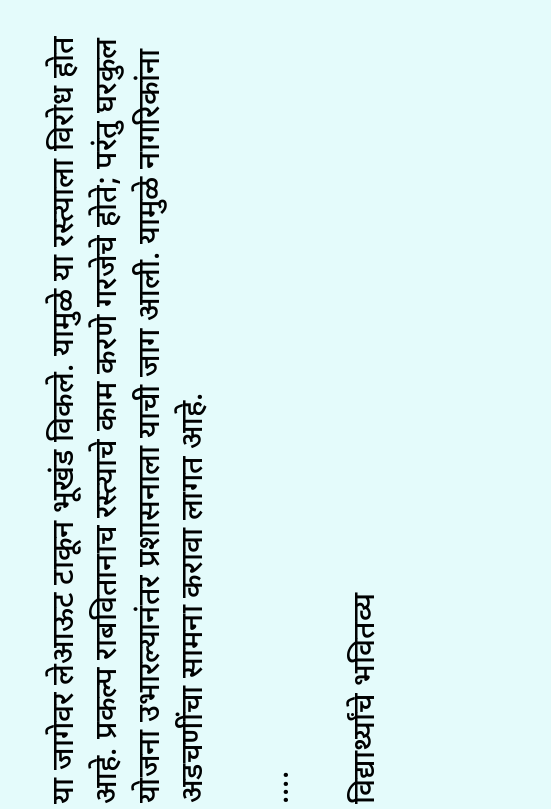या जागेवर लेआऊट टाकून भूखंड विकले. यामुळे या रस्त्याला विरोध होत आहे. प्रकल्प राबवितानाच रस्त्याचे काम करणे गरजेचे होते; परंतु घरकुल योजना उभारल्यानंतर प्रशासनाला याची जाग आली. यामुळे नागरिकांना अडचणींचा सामना करावा लागत आहे.

....

विद्यार्थ्यांचे भवितव्य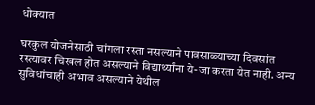धोक्यात

घरकुल योजनेसाठी चांगला रस्ता नसल्याने पावसाळ्याच्या दिवसांत रस्त्यावर चिखल होत असल्याने विद्यार्थ्यांना ये-जा करता येत नाही. अन्य सुविधांचाही अभाव असल्याने येथील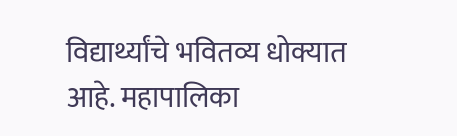विद्यार्थ्यांचे भवितव्य धोक्यात आहे. महापालिका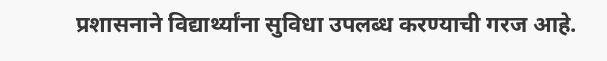प्रशासनाने विद्यार्थ्यांना सुविधा उपलब्ध करण्याची गरज आहे.